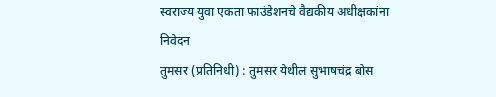स्वराज्य युवा एकता फाउंडेशनचे वैद्यकीय अधीक्षकांना निवेदन
तुमसर (प्रतिनिधी) : तुमसर येथील सुभाषचंद्र बोस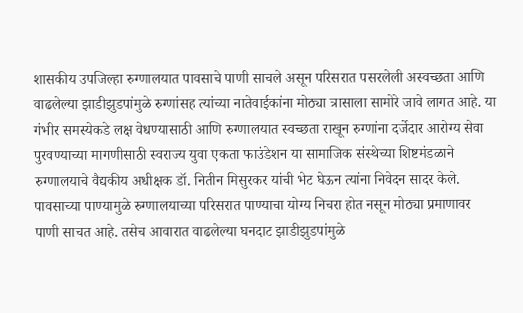शासकीय उपजिल्हा रुग्णालयात पावसाचे पाणी साचले असून परिसरात पसरलेली अस्वच्छता आणि वाढलेल्या झाडीझुडपांमुळे रुग्णांसह त्यांच्या नातेवाईकांना मोठ्या त्रासाला सामोरे जावे लागत आहे. या गंभीर समस्येकडे लक्ष वेधण्यासाठी आणि रुग्णालयात स्वच्छता राखून रुग्णांना दर्जेदार आरोग्य सेवा पुरवण्याच्या मागणीसाठी स्वराज्य युवा एकता फाउंडेशन या सामाजिक संस्थेच्या शिष्टमंडळाने रुग्णालयाचे वैद्यकीय अधीक्षक डॉ. नितीन मिसुरकर यांची भेट घेऊन त्यांना निवेदन सादर केले.
पावसाच्या पाण्यामुळे रुग्णालयाच्या परिसरात पाण्याचा योग्य निचरा होत नसून मोठ्या प्रमाणावर पाणी साचत आहे. तसेच आवारात वाढलेल्या घनदाट झाडीझुडपांमुळे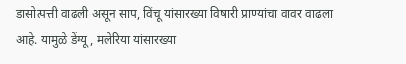डासोत्पत्ती वाढली असून साप, विंचू यांसारख्या विषारी प्राण्यांचा वावर वाढला आहे. यामुळे डेंग्यू, मलेरिया यांसारख्या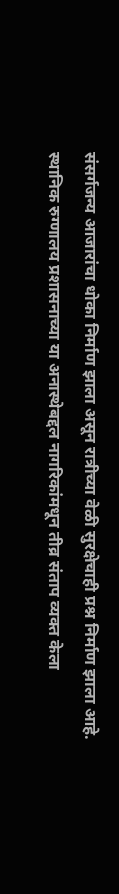संसर्गजन्य आजारांचा धोका निर्माण झाला असून रात्रीच्या वेळी सुरक्षेचाही प्रश्न निर्माण झाला आहे. स्थानिक रुग्णालय प्रशासनाच्या या अनास्थेबद्दल नागरिकांमधून तीव्र संताप व्यक्त केला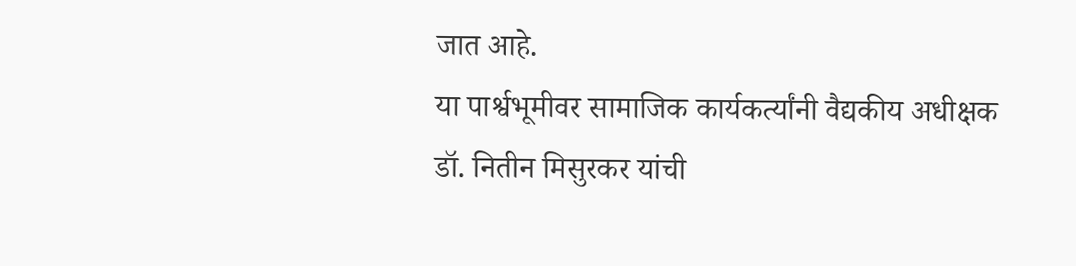जात आहे.
या पार्श्वभूमीवर सामाजिक कार्यकर्त्यांनी वैद्यकीय अधीक्षक डॉ. नितीन मिसुरकर यांची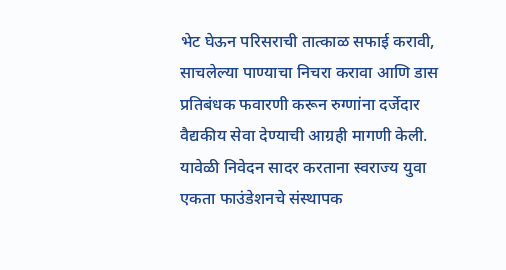भेट घेऊन परिसराची तात्काळ सफाई करावी, साचलेल्या पाण्याचा निचरा करावा आणि डास प्रतिबंधक फवारणी करून रुग्णांना दर्जेदार वैद्यकीय सेवा देण्याची आग्रही मागणी केली. यावेळी निवेदन सादर करताना स्वराज्य युवा एकता फाउंडेशनचे संस्थापक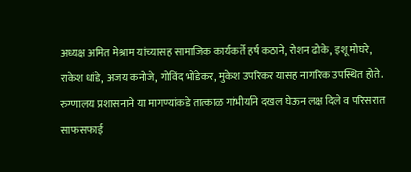अध्यक्ष अमित मेश्राम यांच्यासह सामाजिक कार्यकर्ते हर्ष कठाने, रोशन ढोके, इशू मोघरे, राकेश धांडे, अजय कनोजे, गोविंद भोंडेकर, मुकेश उपरिकर यासह नागरिक उपस्थित होते. रुग्णालय प्रशासनाने या मागण्यांकडे तात्काळ गांभीर्याने दखल घेऊन लक्ष दिले व परिसरात साफसफाई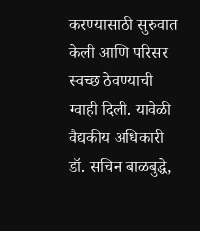करण्यासाठी सुरुवात केली आणि परिसर स्वच्छ ठेवण्याची ग्वाही दिली. यावेळी वैद्यकीय अधिकारी डॉ. सचिन बाळबुद्धे,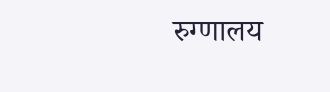रुग्णालय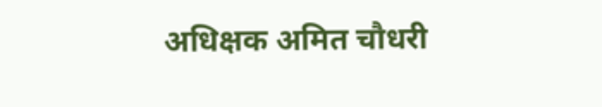अधिक्षक अमित चौधरी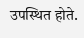उपस्थित होते.